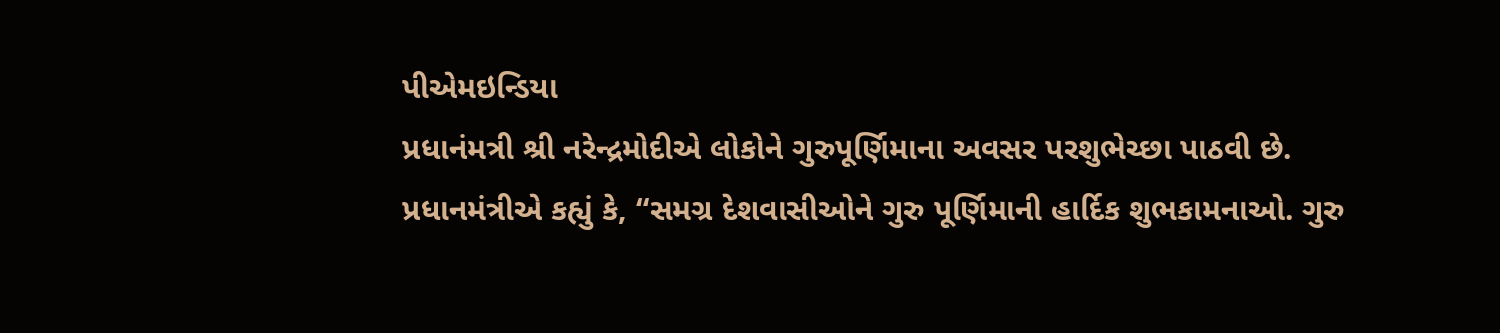પીએમઇન્ડિયા
પ્રધાનંમત્રી શ્રી નરેન્દ્રમોદીએ લોકોને ગુરુપૂર્ણિમાના અવસર પરશુભેચ્છા પાઠવી છે.
પ્રધાનમંત્રીએ કહ્યું કે, “સમગ્ર દેશવાસીઓને ગુરુ પૂર્ણિમાની હાર્દિક શુભકામનાઓ. ગુરુ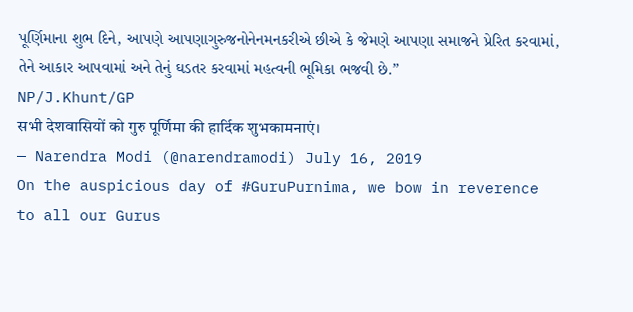પૂર્ણિમાના શુભ દિને, આપણે આપણાગુરુજનોનેનમનકરીએ છીએ કે જેમણે આપણા સમાજને પ્રેરિત કરવામાં, તેને આકાર આપવામાં અને તેનું ઘડતર કરવામાં મહત્વની ભૂમિકા ભજવી છે.”
NP/J.Khunt/GP
सभी देशवासियों को गुरु पूर्णिमा की हार्दिक शुभकामनाएं।
— Narendra Modi (@narendramodi) July 16, 2019
On the auspicious day of #GuruPurnima, we bow in reverence to all our Gurus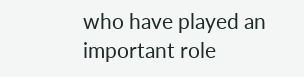who have played an important role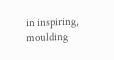in inspiring, moulding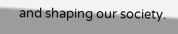and shaping our society.